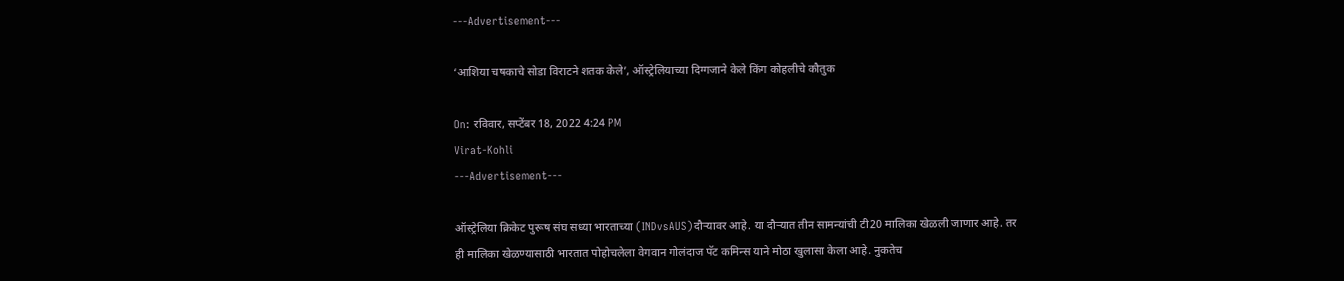---Advertisement---

‘आशिया चषकाचे सोडा विराटने शतक केले’, ऑस्ट्रेलियाच्या दिग्गजाने केले किंग कोहलीचे कौतुक

On: रविवार, सप्टेंबर 18, 2022 4:24 PM
Virat-Kohli
---Advertisement---

ऑस्ट्रेलिया क्रिकेट पुरूष संघ सध्या भारताच्या (INDvsAUS)दौऱ्यावर आहे. या दौऱ्यात तीन सामन्यांची टी20 मालिका खेळली जाणार आहे. तर ही मालिका खेळण्यासाठी भारतात पोहोचलेला वेगवान गोलंदाज पॅट कमिन्स याने मोठा खुलासा केला आहे. नुकतेच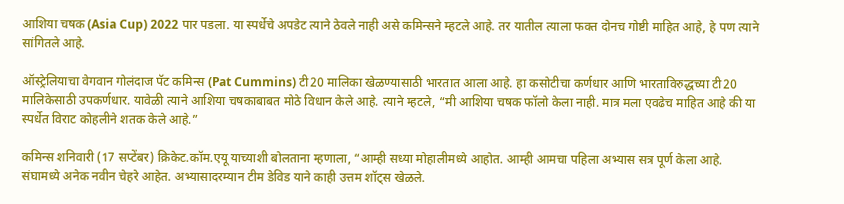आशिया चषक (Asia Cup) 2022 पार पडला. या स्पर्धेचे अपडेट त्याने ठेवले नाही असे कमिन्सने म्हटले आहे. तर यातील त्याला फक्त दोनच गोष्टी माहित आहे, हे पण त्याने सांगितले आहे.

ऑस्ट्रेलियाचा वेगवान गोलंदाज पॅट कमिन्स (Pat Cummins) टी20 मालिका खेळण्यासाठी भारतात आला आहे. हा कसोटीचा कर्णधार आणि भारताविरुद्धच्या टी20 मालिकेसाठी उपकर्णधार. यावेळी त्याने आशिया चषकाबाबत मोठे विधान केले आहे. त्याने म्हटले, “मी आशिया चषक फॉलो केला नाही. मात्र मला एवढेच माहित आहे की या स्पर्धेत विराट कोहलीने शतक केले आहे.”

कमिन्स शनिवारी (17 सप्टेंबर) क्रिकेट.कॉम.एयू याच्याशी बोलताना म्हणाला, “आम्ही सध्या मोहालीमध्ये आहोत. आम्ही आमचा पहिला अभ्यास सत्र पूर्ण केला आहे. संघामध्ये अनेक नवीन चेहरे आहेत. अभ्यासादरम्यान टीम डेविड याने काही उत्तम शॉट्स खेळले.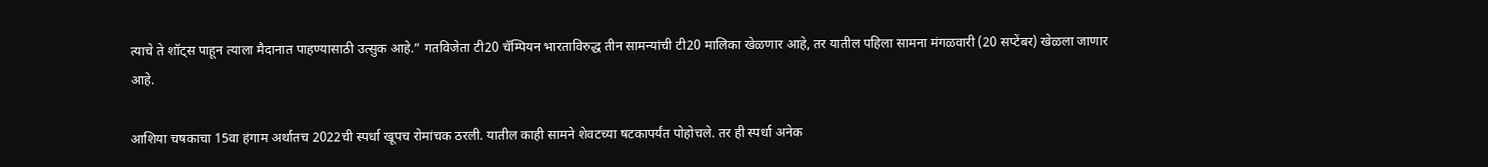त्याचे ते शॉट्स पाहून त्याला मैदानात पाहण्यासाठी उत्सुक आहे.” गतविजेता टी20 चॅम्पियन भारताविरुद्ध तीन सामन्यांची टी20 मालिका खेळणार आहे, तर यातील पहिला सामना मंगळवारी (20 सप्टेंबर) खेळला जाणार आहे.

आशिया चषकाचा 15वा हंगाम अर्थातच 2022ची स्पर्धा खूपच रोमांचक ठरली. यातील काही सामने शेवटच्या षटकापर्यंत पोहोचले. तर ही स्पर्धा अनेक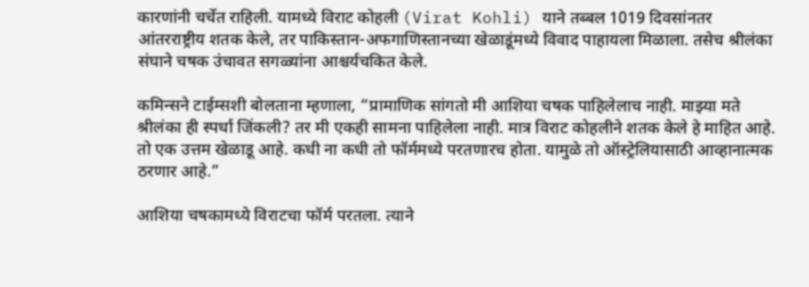कारणांनी चर्चेत राहिली. यामध्ये विराट कोहली (Virat Kohli) याने तब्बल 1019 दिवसांनतर आंतरराष्ट्रीय शतक केले, तर पाकिस्तान-अफगाणिस्तानच्या खेळाडूंमध्ये विवाद पाहायला मिळाला. तसेच श्रीलंका संघाने चषक उंचावत सगळ्यांना आश्चर्यचकित केले.

कमिन्सने टाईम्सशी बोलताना म्हणाला, “प्रामाणिक सांगतो मी आशिया चषक पाहिलेलाच नाही. माझ्या मते श्रीलंका ही स्पर्धा जिंकली? तर मी एकही सामना पाहिलेला नाही. मात्र विराट कोहलीने शतक केले हे माहित आहे. तो एक उत्तम खेळाडू आहे. कधी ना कधी तो फॉर्ममध्ये परतणारच होता. यामुळे तो ऑस्ट्रेलियासाठी आव्हानात्मक ठरणार आहे.”

आशिया चषकामध्ये विराटचा फॉर्म परतला. त्याने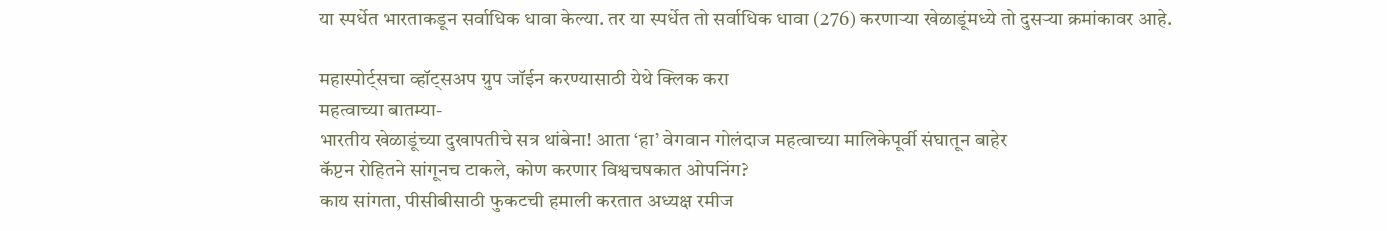या स्पर्धेत भारताकडून सर्वाधिक धावा केल्या. तर या स्पर्धेत तो सर्वाधिक धावा (276) करणाऱ्या खेळाडूंमध्ये तो दुसऱ्या क्रमांकावर आहे.

महास्पोर्ट्सचा व्हॉट्सअप ग्रुप जॉईन करण्यासाठी येथे क्लिक करा
महत्वाच्या बातम्या-
भारतीय खेळाडूंच्या दुखापतीचे सत्र थांबेना! आता ‘हा’ वेगवान गोलंदाज महत्वाच्या मालिकेपूर्वी संघातून बाहेर
कॅप्टन रोहितने सांगूनच टाकले, कोण करणार विश्वचषकात ओपनिंग?
काय सांगता, पीसीबीसाठी फुकटची हमाली करतात अध्यक्ष रमीज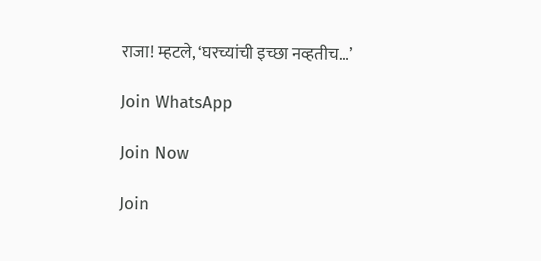राजा! म्हटले, ‘घरच्यांची इच्छा नव्हतीच…’

Join WhatsApp

Join Now

Join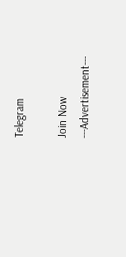Telegram

Join Now
---Advertisement---